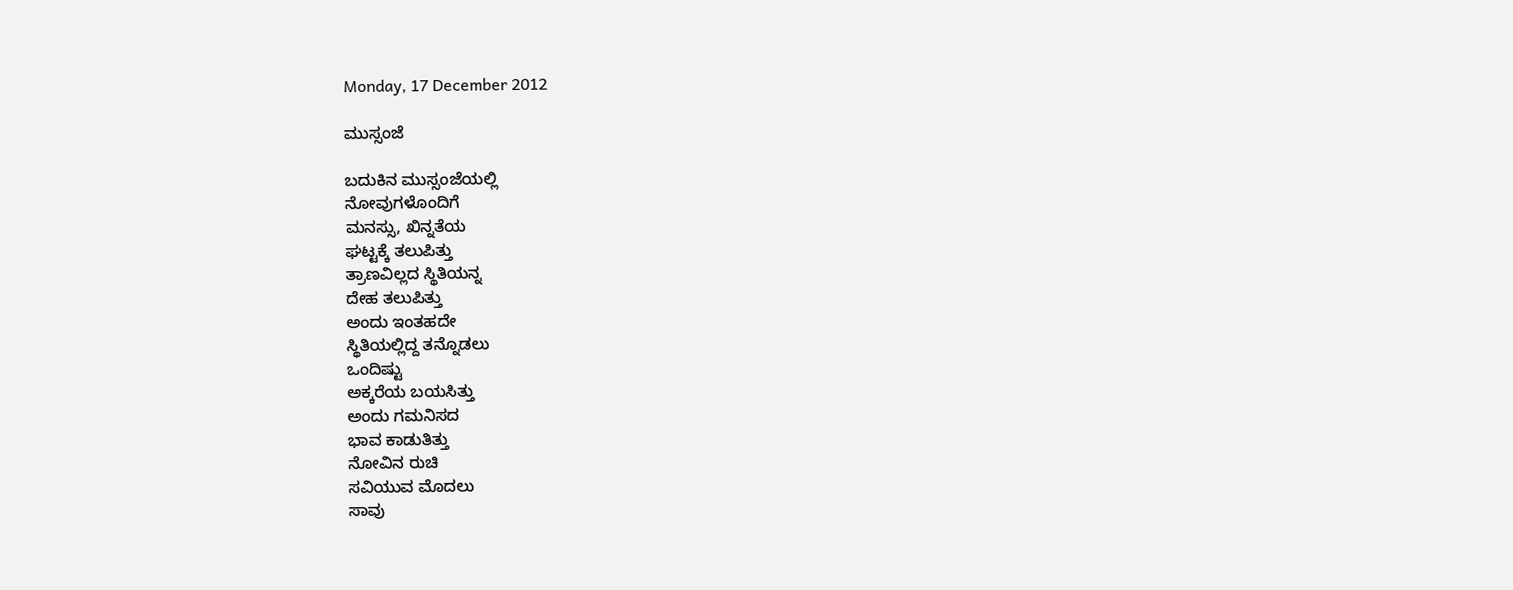Monday, 17 December 2012

ಮುಸ್ಸಂಜೆ

ಬದುಕಿನ ಮುಸ್ಸಂಜೆಯಲ್ಲಿ
ನೋವುಗಳೊಂದಿಗೆ
ಮನಸ್ಸು, ಖಿನ್ನತೆಯ
ಘಟ್ಟಕ್ಕೆ ತಲುಪಿತ್ತು
ತ್ರಾಣವಿಲ್ಲದ ಸ್ಥಿತಿಯನ್ನ
ದೇಹ ತಲುಪಿತ್ತು
ಅಂದು ಇಂತಹದೇ
ಸ್ಥಿತಿಯಲ್ಲಿದ್ದ ತನ್ನೊಡಲು
ಒಂದಿಷ್ಟು
ಅಕ್ಕರೆಯ ಬಯಸಿತ್ತು
ಅಂದು ಗಮನಿಸದ
ಭಾವ ಕಾಡುತಿತ್ತು
ನೋವಿನ ರುಚಿ
ಸವಿಯುವ ಮೊದಲು
ಸಾವು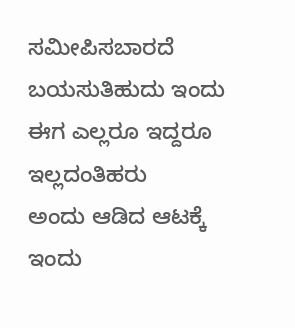ಸಮೀಪಿಸಬಾರದೆ
ಬಯಸುತಿಹುದು ಇಂದು
ಈಗ ಎಲ್ಲರೂ ಇದ್ದರೂ
ಇಲ್ಲದಂತಿಹರು
ಅಂದು ಆಡಿದ ಆಟಕ್ಕೆ
ಇಂದು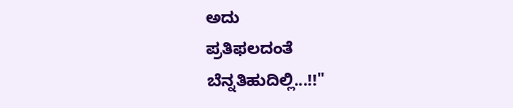ಅದು
ಪ್ರತಿಫಲದಂತೆ
ಬೆನ್ನತಿಹುದಿಲ್ಲಿ...!!"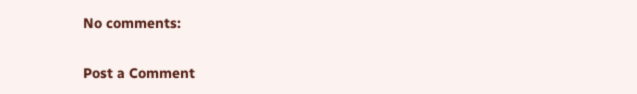No comments:

Post a Comment